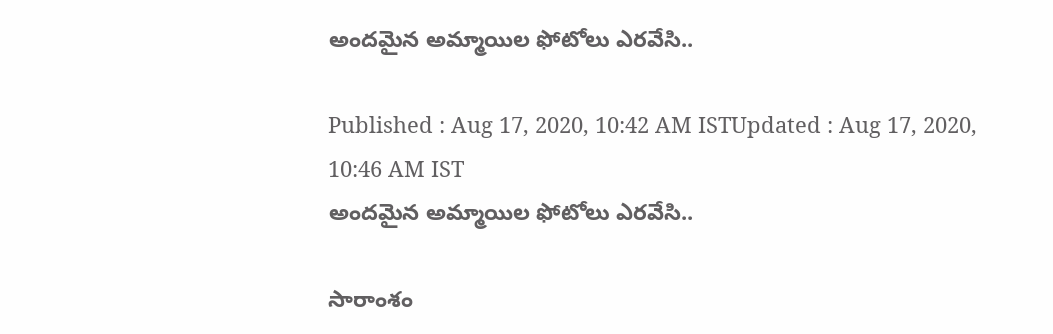అందమైన అమ్మాయిల ఫోటోలు ఎరవేసి..

Published : Aug 17, 2020, 10:42 AM ISTUpdated : Aug 17, 2020, 10:46 AM IST
అందమైన అమ్మాయిల ఫోటోలు ఎరవేసి..

సారాంశం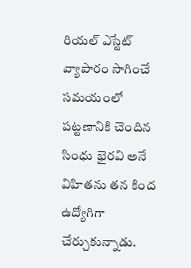రియల్ ఎస్టేట్ వ్యాపారం సాగించే సమయంలో పట్టణానికి చెందిన సింధు భైరవి అనే విహితను తన కింద ఉద్యోగిగా చేర్చుకున్నాడు.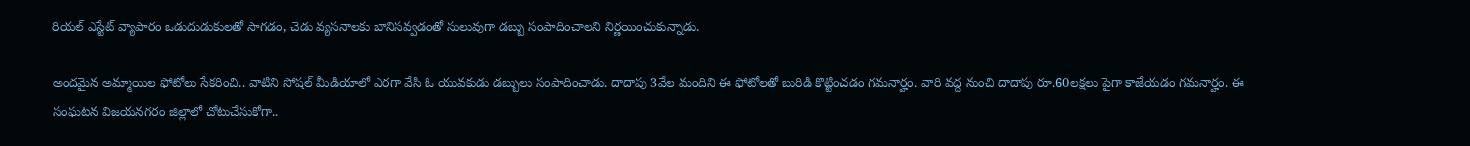రియల్ ఎస్టేట్ వ్యాపారం ఒడుదుడుకులతో సాగడం, చెడు వ్యసనాలకు బానిసవ్వడంతో సులువుగా డబ్బు సంపాదించాలని నిర్ణయించుకున్నాడు.

అందమైన అమ్మాయిల ఫోటోలు సేకరించి.. వాటిని సోషల్ మీడియాలో ఎరగా వేసి ఓ యువకుడు డబ్బులు సంపాదించాడు. దాదాపు 3వేల మందిని ఈ ఫోటోలతో బురిడి కొట్టించడం గమనార్హం. వారి వద్ద నుంచి దాదాపు రూ.60లక్షలు పైగా కాజేయడం గమనార్హం. ఈ సంఘటన విజయనగరం జిల్లాలో చోటుచేసుకోగా..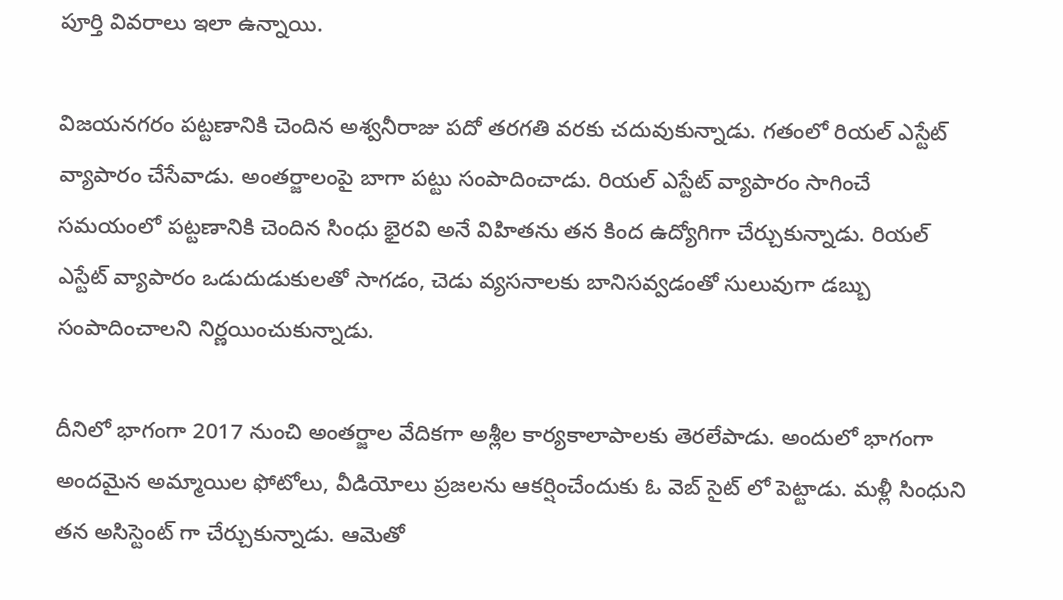పూర్తి వివరాలు ఇలా ఉన్నాయి.

విజయనగరం పట్టణానికి చెందిన అశ్వనీరాజు పదో తరగతి వరకు చదువుకున్నాడు. గతంలో రియల్ ఎస్టేట్ వ్యాపారం చేసేవాడు. అంతర్జాలంపై బాగా పట్టు సంపాదించాడు. రియల్ ఎస్టేట్ వ్యాపారం సాగించే సమయంలో పట్టణానికి చెందిన సింధు భైరవి అనే విహితను తన కింద ఉద్యోగిగా చేర్చుకున్నాడు. రియల్ ఎస్టేట్ వ్యాపారం ఒడుదుడుకులతో సాగడం, చెడు వ్యసనాలకు బానిసవ్వడంతో సులువుగా డబ్బు సంపాదించాలని నిర్ణయించుకున్నాడు.

దీనిలో భాగంగా 2017 నుంచి అంతర్జాల వేదికగా అశ్లీల కార్యకాలాపాలకు తెరలేపాడు. అందులో భాగంగా అందమైన అమ్మాయిల ఫోటోలు, వీడియోలు ప్రజలను ఆకర్షించేందుకు ఓ వెబ్ సైట్ లో పెట్టాడు. మళ్లీ సింధుని తన అసిస్టెంట్ గా చేర్చుకున్నాడు. ఆమెతో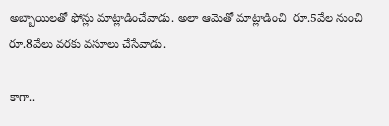అబ్బాయిలతో ఫోన్లు మాట్లాడించేవాడు. అలా ఆమెతో మాట్లాడించి  రూ.5వేల నుంచి రూ.8వేలు వరకు వసూలు చేసేవాడు.

కాగా..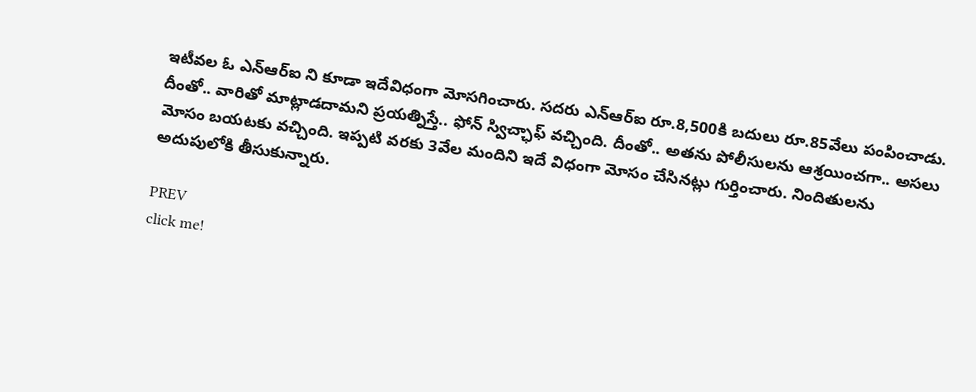ఇటీవల ఓ ఎన్ఆర్ఐ ని కూడా ఇదేవిధంగా మోసగించారు. సదరు ఎన్ఆర్ఐ రూ.8,500కి బదులు రూ.85వేలు పంపించాడు. దీంతో.. వారితో మాట్లాడదామని ప్రయత్నిస్తే.. ఫోన్ స్విచ్ఛాఫ్ వచ్చింది. దీంతో.. అతను పోలీసులను ఆశ్రయించగా.. అసలు మోసం బయటకు వచ్చింది. ఇప్పటి వరకు 3వేల మందిని ఇదే విధంగా మోసం చేసినట్లు గుర్తించారు. నిందితులను అదుపులోకి తీసుకున్నారు.

PREV
click me!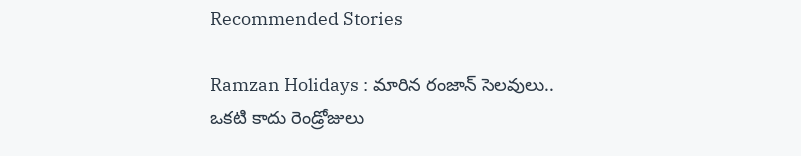Recommended Stories

Ramzan Holidays : మారిన రంజాన్ సెలవులు.. ఒకటి కాదు రెండ్రోజులు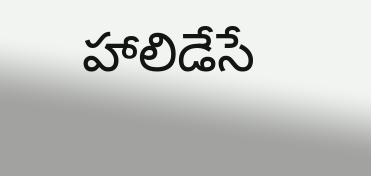హాలిడేసే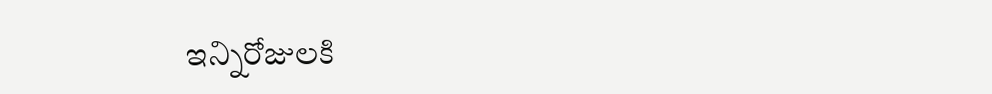ఇన్నిరోజులకి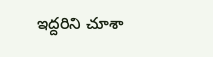ఇద్దరిని చూశా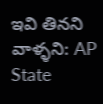ఇవి తినని వాళ్ళని: AP State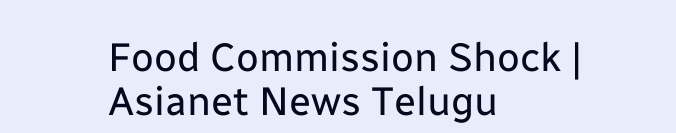Food Commission Shock | Asianet News Telugu